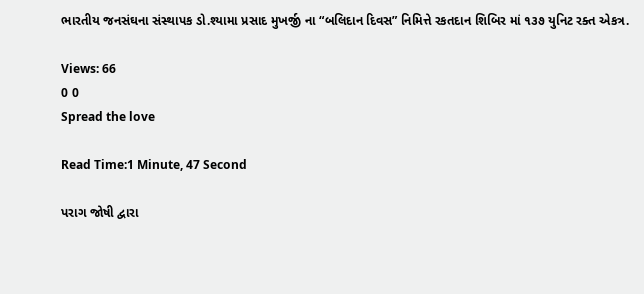ભારતીય જનસંઘના સંસ્થાપક ડો.શ્યામા પ્રસાદ મુખર્જી ના “બલિદાન દિવસ” નિમિત્તે રકતદાન શિબિર માં ૧૩૭ યુનિટ રક્ત એકત્ર.

Views: 66
0 0
Spread the love

Read Time:1 Minute, 47 Second

પરાગ જોષી દ્વારા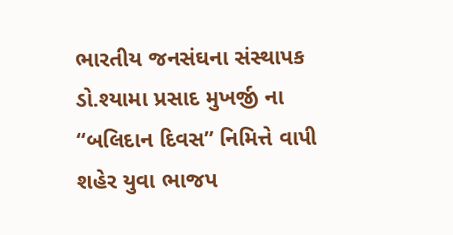ભારતીય જનસંઘના સંસ્થાપક ડો.શ્યામા પ્રસાદ મુખર્જી ના “બલિદાન દિવસ” નિમિત્તે વાપી શહેર યુવા ભાજપ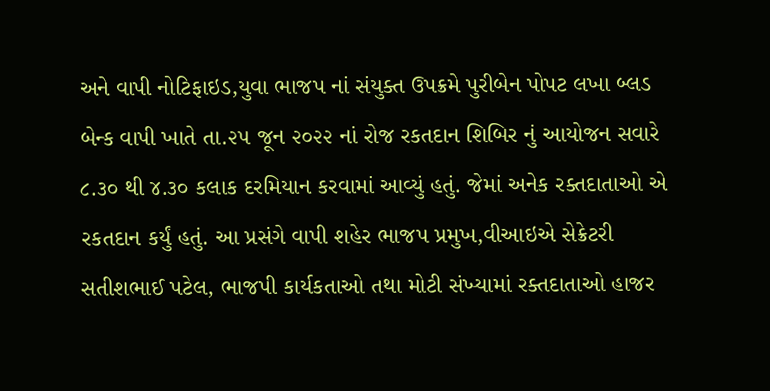અને વાપી નોટિફાઇડ,યુવા ભાજપ નાં સંયુક્ત ઉપક્રમે પુરીબેન પોપટ લખા બ્લડ બેન્ક વાપી ખાતે તા.૨૫ જૂન ૨૦૨૨ નાં રોજ રકતદાન શિબિર નું આયોજન સવારે ૮.૩૦ થી ૪.૩૦ કલાક દરમિયાન કરવામાં આવ્યું હતું. જેમાં અનેક રક્તદાતાઓ એ રકતદાન કર્યું હતું. આ પ્રસંગે વાપી શહેર ભાજપ પ્રમુખ,વીઆઇએ સેક્રેટરી સતીશભાઈ પટેલ, ભાજપી કાર્યકતાઓ તથા મોટી સંખ્યામાં રક્તદાતાઓ હાજર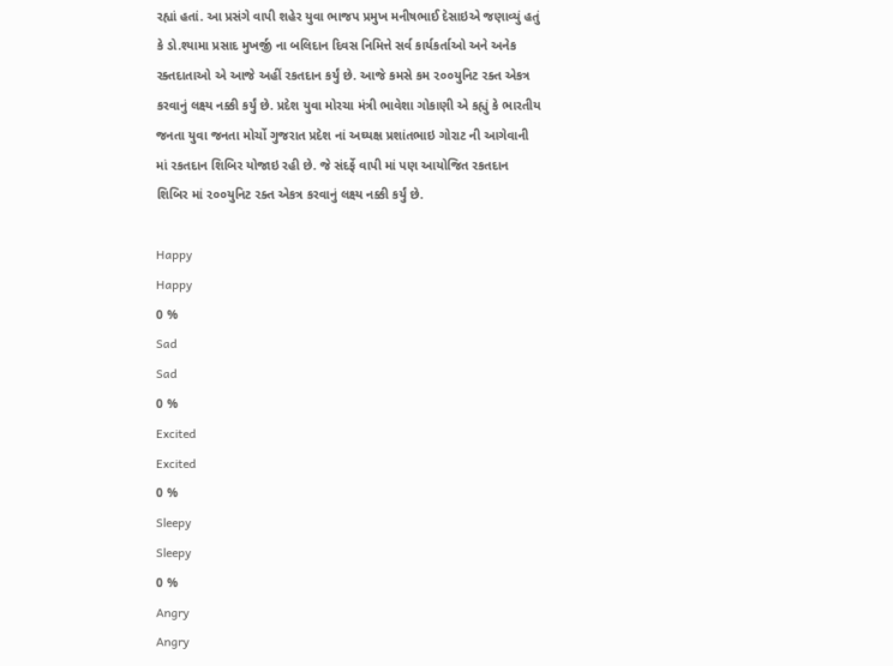રહ્યાં હતાં. આ પ્રસંગે વાપી શહેર યુવા ભાજપ પ્રમુખ મનીષભાઈ દેસાઇએ જણાવ્યું હતું કે ડો.શ્યામા પ્રસાદ મુખર્જી ના બલિદાન દિવસ નિમિત્તે સર્વ કાર્યકર્તાઓ અને અનેક રક્તદાતાઓ એ આજે અહીં રકતદાન કર્યું છે. આજે કમસે કમ ૨૦૦યુનિટ રક્ત એકત્ર કરવાનું લક્ષ્ય નક્કી કર્યું છે. પ્રદેશ યુવા મોરચા મંત્રી ભાવેશા ગોકાણી એ કહ્યું કે ભારતીય જનતા યુવા જનતા મોર્ચો ગુજરાત પ્રદેશ નાં અઘ્યક્ષ પ્રશાંતભાઇ ગોરાટ ની આગેવાની માં રકતદાન શિબિર યોજાઇ રહી છે. જે સંદર્ફે વાપી માં પણ આયોજિત રકતદાન શિબિર માં ૨૦૦યુનિટ રક્ત એકત્ર કરવાનું લક્ષ્ય નક્કી કર્યું છે.

Happy
Happy
0 %
Sad
Sad
0 %
Excited
Excited
0 %
Sleepy
Sleepy
0 %
Angry
Angry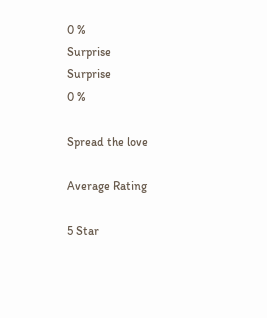0 %
Surprise
Surprise
0 %

Spread the love

Average Rating

5 Star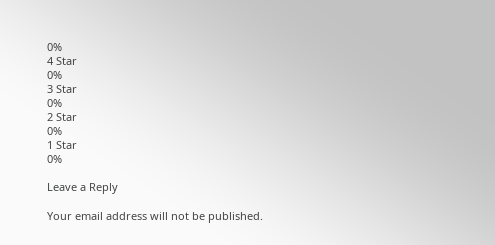0%
4 Star
0%
3 Star
0%
2 Star
0%
1 Star
0%

Leave a Reply

Your email address will not be published.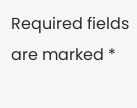Required fields are marked *